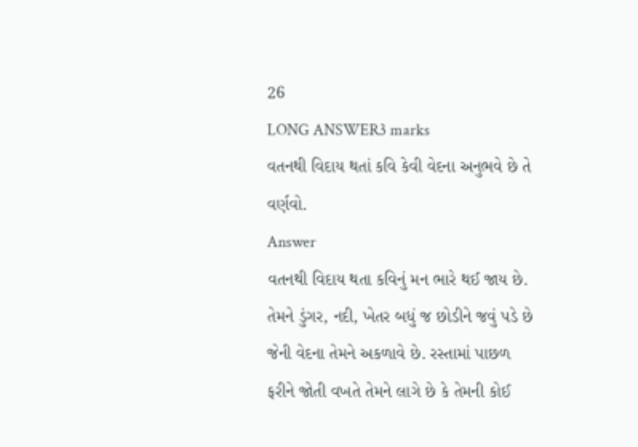26
LONG ANSWER3 marks
વતનથી વિદાય થતાં કવિ કેવી વેદના અનુભવે છે તે વર્ણવો.
Answer
વતનથી વિદાય થતા કવિનું મન ભારે થઈ જાય છે. તેમને ડુંગર, નદી, ખેતર બધું જ છોડીને જવું પડે છે જેની વેદના તેમને અકળાવે છે. રસ્તામાં પાછળ ફરીને જોતી વખતે તેમને લાગે છે કે તેમની કોઈ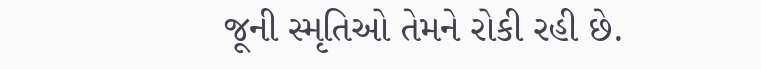જૂની સ્મૃતિઓ તેમને રોકી રહી છે.